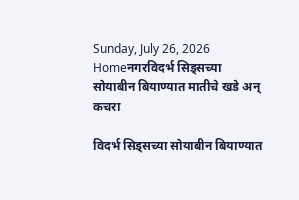Sunday, July 26, 2026
Homeनगरविदर्भ सिड्सच्या सोयाबीन बियाण्यात मातीचे खडे अन् कचरा

विदर्भ सिड्सच्या सोयाबीन बियाण्यात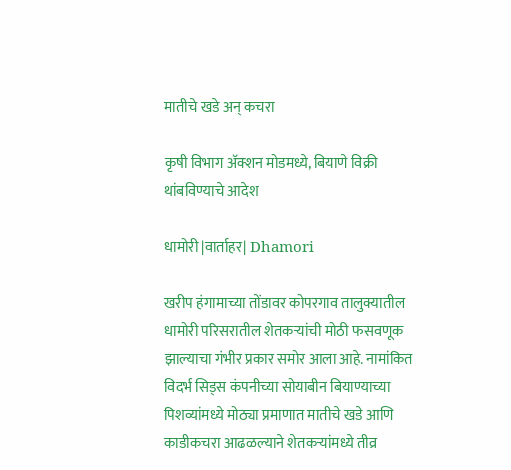मातीचे खडे अन् कचरा

कृषी विभाग अ‍ॅक्शन मोडमध्ये, बियाणे विक्री थांबविण्याचे आदेश

धामोरी |वार्ताहर| Dhamori

खरीप हंगामाच्या तोंडावर कोपरगाव तालुक्यातील धामोरी परिसरातील शेतकर्‍यांची मोठी फसवणूक झाल्याचा गंभीर प्रकार समोर आला आहे. नामांकित विदर्भ सिड्स कंपनीच्या सोयाबीन बियाण्याच्या पिशव्यांमध्ये मोठ्या प्रमाणात मातीचे खडे आणि काडीकचरा आढळल्याने शेतकर्‍यांमध्ये तीव्र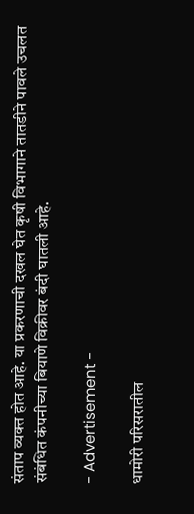संताप व्यक्त होत आहे. या प्रकरणाची दखल घेत कृषी विभागाने तातडीने पावले उचलत संबंधित कंपनीच्या बियाणे विक्रीवर बंदी घातली आहे.

- Advertisement -

धामोरी परिसरातील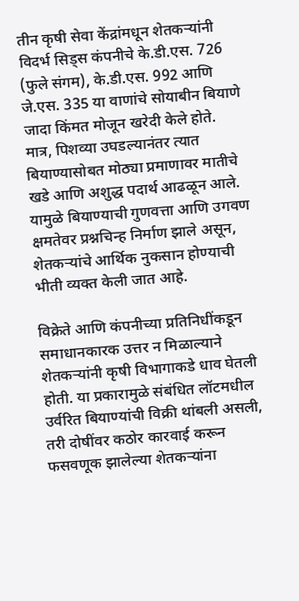तीन कृषी सेवा केंद्रांमधून शेतकर्‍यांनी विदर्भ सिड्स कंपनीचे के.डी.एस. 726 (फुले संगम), के.डी.एस. 992 आणि जे.एस. 335 या वाणांचे सोयाबीन बियाणे जादा किंमत मोजून खरेदी केले होते. मात्र, पिशव्या उघडल्यानंतर त्यात बियाण्यासोबत मोठ्या प्रमाणावर मातीचे खडे आणि अशुद्ध पदार्थ आढळून आले. यामुळे बियाण्याची गुणवत्ता आणि उगवण क्षमतेवर प्रश्नचिन्ह निर्माण झाले असून, शेतकर्‍यांचे आर्थिक नुकसान होण्याची भीती व्यक्त केली जात आहे.

विक्रेते आणि कंपनीच्या प्रतिनिधींकडून समाधानकारक उत्तर न मिळाल्याने शेतकर्‍यांनी कृषी विभागाकडे धाव घेतली होती. या प्रकारामुळे संबंधित लॉटमधील उर्वरित बियाण्यांची विक्री थांबली असली, तरी दोषींवर कठोर कारवाई करून फसवणूक झालेल्या शेतकर्‍यांना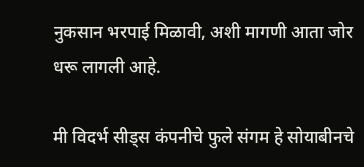नुकसान भरपाई मिळावी, अशी मागणी आता जोर धरू लागली आहे.

मी विदर्भ सीड्स कंपनीचे फुले संगम हे सोयाबीनचे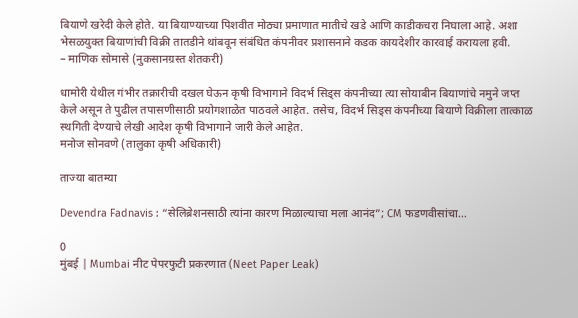बियाणे खरेदी केले होते. या बियाण्याच्या पिशवीत मोठ्या प्रमाणात मातीचे खडे आणि काडीकचरा निघाला आहे. अशा भेसळयुक्त बियाणांची विक्री तातडीने थांबवून संबंधित कंपनीवर प्रशासनाने कडक कायदेशीर कारवाई करायला हवी.
– माणिक सोमासे (नुकसानग्रस्त शेतकरी)

धामोरी येथील गंभीर तक्रारीची दखल घेऊन कृषी विभागाने विदर्भ सिड्स कंपनीच्या त्या सोयाबीन बियाणांचे नमुने जप्त केले असून ते पुढील तपासणीसाठी प्रयोगशाळेत पाठवले आहेत. तसेच, विदर्भ सिड्स कंपनीच्या बियाणे विक्रीला तात्काळ स्थगिती देण्याचे लेखी आदेश कृषी विभागाने जारी केले आहेत.
मनोज सोनवणे (तालुका कृषी अधिकारी)

ताज्या बातम्या

Devendra Fadnavis : “सेलिब्रेशनसाठी त्यांना कारण मिळाल्याचा मला आनंद”; CM फडणवीसांचा...

0
मुंबई | Mumbai नीट पेपरफुटी प्रकरणात (Neet Paper Leak)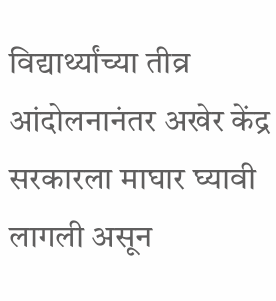विद्यार्थ्यांच्या तीव्र आंदोलनानंतर अखेर केंद्र सरकारला माघार घ्यावी लागली असून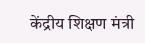केंद्रीय शिक्षण मंत्री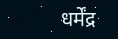धर्मेंद्र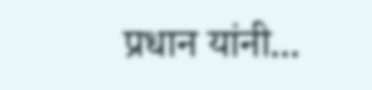प्रधान यांनी...